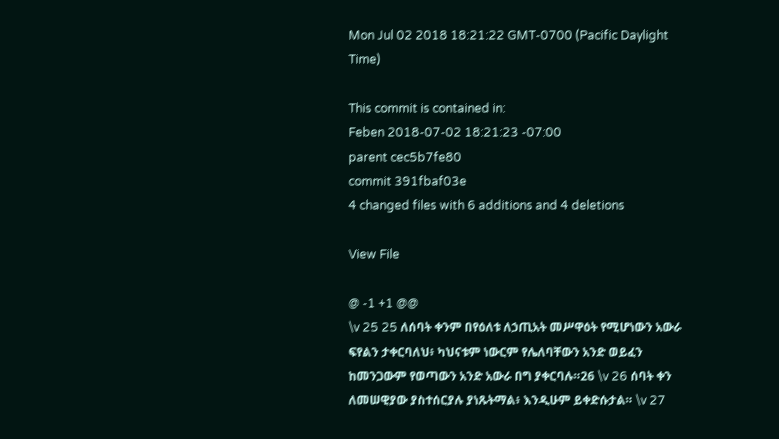Mon Jul 02 2018 18:21:22 GMT-0700 (Pacific Daylight Time)

This commit is contained in:
Feben 2018-07-02 18:21:23 -07:00
parent cec5b7fe80
commit 391fbaf03e
4 changed files with 6 additions and 4 deletions

View File

@ -1 +1 @@
\v 25 25 ለሰባት ቀንም በየዕለቱ ለኃጢአት መሥዋዕት የሚሆነውን አውራ ፍየልን ታቀርባለህ፥ ካህናቱም ነውርም የሌለባቸውን አንድ ወይፈን ከመንጋውም የወጣውን አንድ አውራ በግ ያቀርባሉ።26 \v 26 ሰባት ቀን ለመሠዊያው ያስተሰርያሉ ያነጹትማል፥ እንዲሁም ይቀድሱታል። \v 27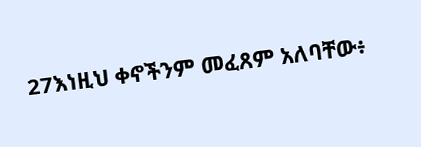27እነዚህ ቀኖችንም መፈጸም አለባቸው፥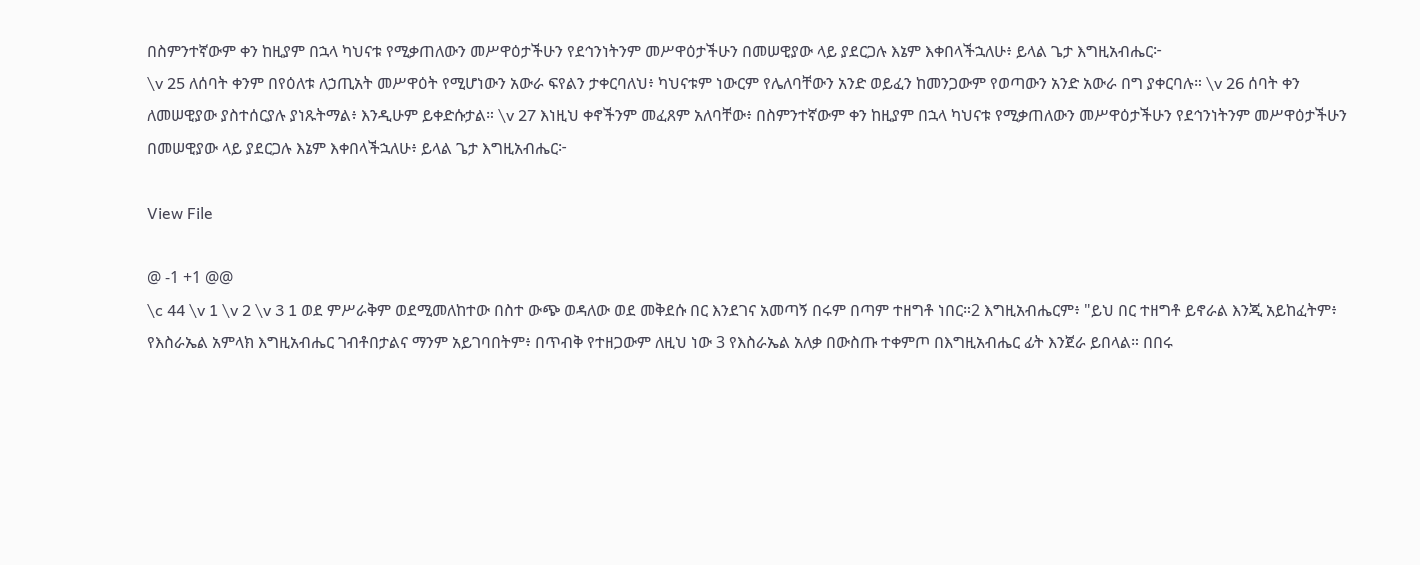በስምንተኛውም ቀን ከዚያም በኋላ ካህናቱ የሚቃጠለውን መሥዋዕታችሁን የደኅንነትንም መሥዋዕታችሁን በመሠዊያው ላይ ያደርጋሉ እኔም እቀበላችኋለሁ፥ ይላል ጌታ እግዚአብሔር፦
\v 25 ለሰባት ቀንም በየዕለቱ ለኃጢአት መሥዋዕት የሚሆነውን አውራ ፍየልን ታቀርባለህ፥ ካህናቱም ነውርም የሌለባቸውን አንድ ወይፈን ከመንጋውም የወጣውን አንድ አውራ በግ ያቀርባሉ። \v 26 ሰባት ቀን ለመሠዊያው ያስተሰርያሉ ያነጹትማል፥ እንዲሁም ይቀድሱታል። \v 27 እነዚህ ቀኖችንም መፈጸም አለባቸው፥ በስምንተኛውም ቀን ከዚያም በኋላ ካህናቱ የሚቃጠለውን መሥዋዕታችሁን የደኅንነትንም መሥዋዕታችሁን በመሠዊያው ላይ ያደርጋሉ እኔም እቀበላችኋለሁ፥ ይላል ጌታ እግዚአብሔር፦

View File

@ -1 +1 @@
\c 44 \v 1 \v 2 \v 3 1 ወደ ምሥራቅም ወደሚመለከተው በስተ ውጭ ወዳለው ወደ መቅደሱ በር እንደገና አመጣኝ በሩም በጣም ተዘግቶ ነበር።2 እግዚአብሔርም፥ "ይህ በር ተዘግቶ ይኖራል እንጂ አይከፈትም፥ የእስራኤል አምላክ እግዚአብሔር ገብቶበታልና ማንም አይገባበትም፥ በጥብቅ የተዘጋውም ለዚህ ነው 3 የእስራኤል አለቃ በውስጡ ተቀምጦ በእግዚአብሔር ፊት እንጀራ ይበላል። በበሩ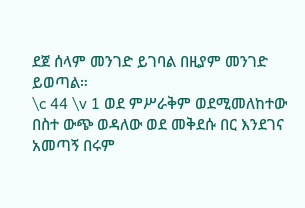ደጀ ሰላም መንገድ ይገባል በዚያም መንገድ ይወጣል።
\c 44 \v 1 ወደ ምሥራቅም ወደሚመለከተው በስተ ውጭ ወዳለው ወደ መቅደሱ በር እንደገና አመጣኝ በሩም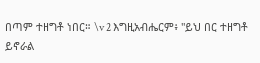በጣም ተዘግቶ ነበር። \v 2 እግዚአብሔርም፥ "ይህ በር ተዘግቶ ይኖራል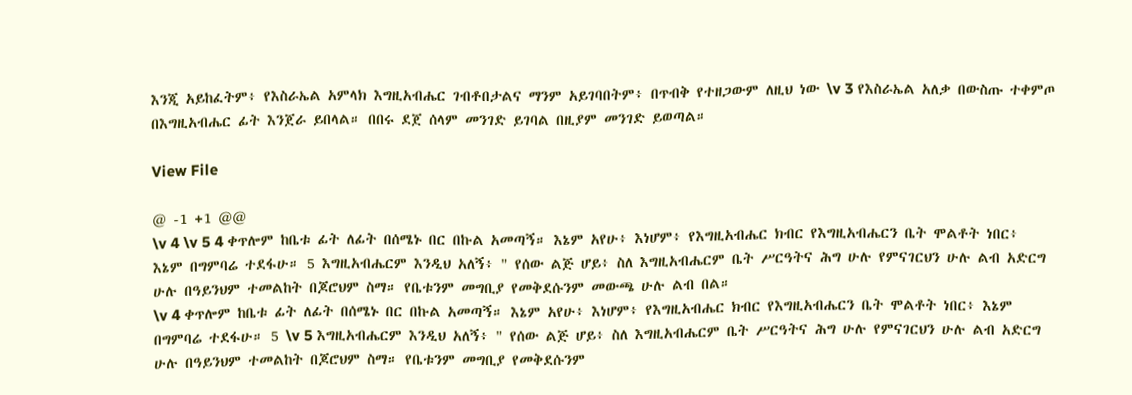እንጂ አይከፈትም፥ የእስራኤል አምላክ እግዚአብሔር ገብቶበታልና ማንም አይገባበትም፥ በጥብቅ የተዘጋውም ለዚህ ነው \v 3 የእስራኤል አለቃ በውስጡ ተቀምጦ በእግዚአብሔር ፊት እንጀራ ይበላል። በበሩ ደጀ ሰላም መንገድ ይገባል በዚያም መንገድ ይወጣል።

View File

@ -1 +1 @@
\v 4 \v 5 4 ቀጥሎም ከቤቱ ፊት ለፊት በሰሜኑ በር በኩል አመጣኝ። እኔም አየሁ፥ እነሆም፥ የእግዚአብሔር ክብር የእግዚአብሔርን ቤት ሞልቶት ነበር፥ እኔም በግምባሬ ተደፋሁ። 5 እግዚአብሔርም እንዲህ አለኝ፥ " የሰው ልጅ ሆይ፥ ስለ እግዚአብሔርም ቤት ሥርዓትና ሕግ ሁሉ የምናገርህን ሁሉ ልብ አድርግ ሁሉ በዓይንህም ተመልከት በጆሮህም ስማ። የቤቱንም መግቢያ የመቅደሱንም መውጫ ሁሉ ልብ በል።
\v 4 ቀጥሎም ከቤቱ ፊት ለፊት በሰሜኑ በር በኩል አመጣኝ። እኔም አየሁ፥ እነሆም፥ የእግዚአብሔር ክብር የእግዚአብሔርን ቤት ሞልቶት ነበር፥ እኔም በግምባሬ ተደፋሁ። 5 \v 5 እግዚአብሔርም እንዲህ አለኝ፥ " የሰው ልጅ ሆይ፥ ስለ እግዚአብሔርም ቤት ሥርዓትና ሕግ ሁሉ የምናገርህን ሁሉ ልብ አድርግ ሁሉ በዓይንህም ተመልከት በጆሮህም ስማ። የቤቱንም መግቢያ የመቅደሱንም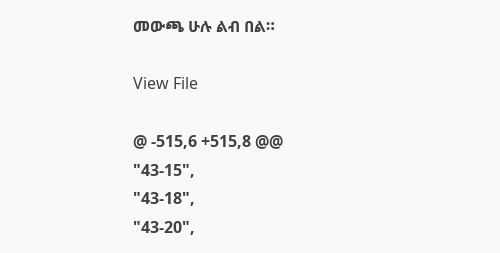መውጫ ሁሉ ልብ በል።

View File

@ -515,6 +515,8 @@
"43-15",
"43-18",
"43-20",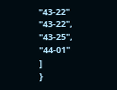"43-22"
"43-22",
"43-25",
"44-01"
]
}